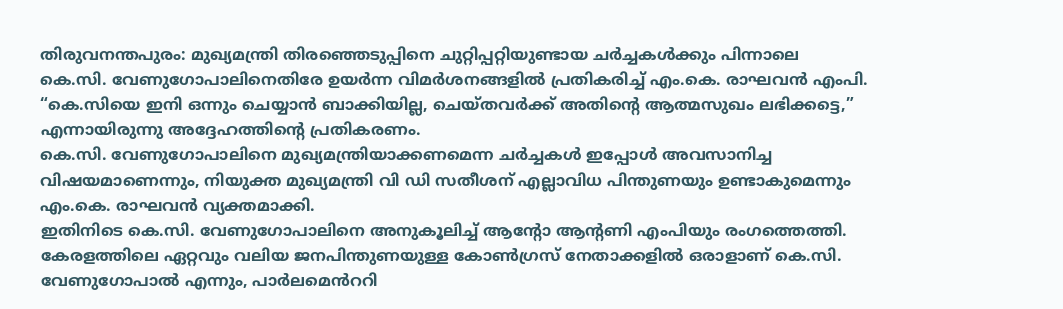തിരുവനന്തപുരം: മുഖ്യമന്ത്രി തിരഞ്ഞെടുപ്പിനെ ചുറ്റിപ്പറ്റിയുണ്ടായ ചർച്ചകൾക്കും പിന്നാലെ കെ.സി. വേണുഗോപാലിനെതിരേ ഉയർന്ന വിമർശനങ്ങളിൽ പ്രതികരിച്ച് എം.കെ. രാഘവൻ എംപി. “കെ.സിയെ ഇനി ഒന്നും ചെയ്യാൻ ബാക്കിയില്ല, ചെയ്തവർക്ക് അതിന്റെ ആത്മസുഖം ലഭിക്കട്ടെ,” എന്നായിരുന്നു അദ്ദേഹത്തിന്റെ പ്രതികരണം.
കെ.സി. വേണുഗോപാലിനെ മുഖ്യമന്ത്രിയാക്കണമെന്ന ചർച്ചകൾ ഇപ്പോൾ അവസാനിച്ച വിഷയമാണെന്നും, നിയുക്ത മുഖ്യമന്ത്രി വി ഡി സതീശന് എല്ലാവിധ പിന്തുണയും ഉണ്ടാകുമെന്നും എം.കെ. രാഘവൻ വ്യക്തമാക്കി.
ഇതിനിടെ കെ.സി. വേണുഗോപാലിനെ അനുകൂലിച്ച് ആന്റോ ആന്റണി എംപിയും രംഗത്തെത്തി. കേരളത്തിലെ ഏറ്റവും വലിയ ജനപിന്തുണയുള്ള കോൺഗ്രസ് നേതാക്കളിൽ ഒരാളാണ് കെ.സി. വേണുഗോപാൽ എന്നും, പാർലമെൻററി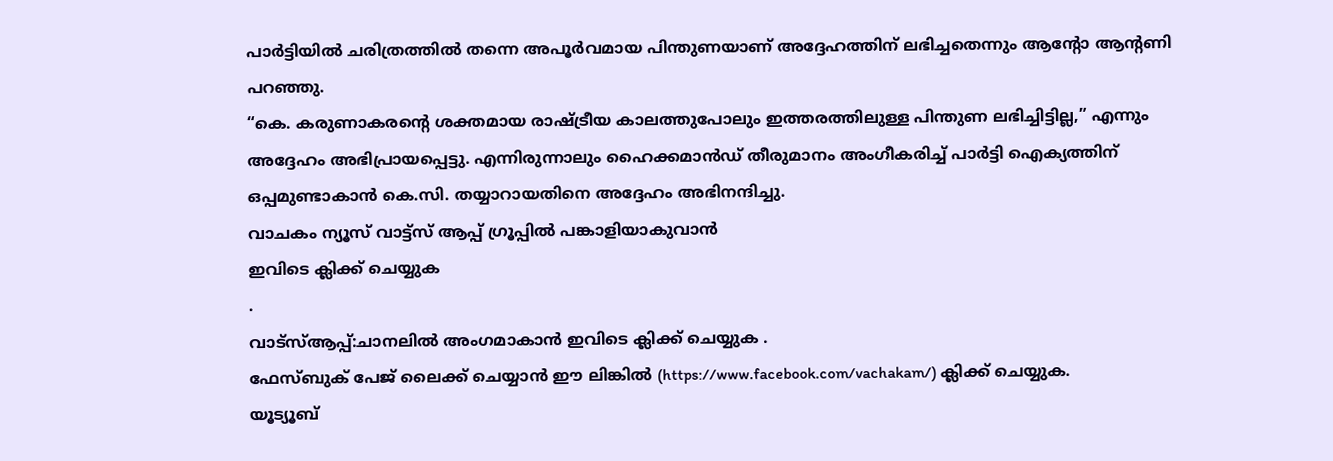പാർട്ടിയിൽ ചരിത്രത്തിൽ തന്നെ അപൂർവമായ പിന്തുണയാണ് അദ്ദേഹത്തിന് ലഭിച്ചതെന്നും ആന്റോ ആന്റണി പറഞ്ഞു.
“കെ. കരുണാകരന്റെ ശക്തമായ രാഷ്ട്രീയ കാലത്തുപോലും ഇത്തരത്തിലുള്ള പിന്തുണ ലഭിച്ചിട്ടില്ല,” എന്നും അദ്ദേഹം അഭിപ്രായപ്പെട്ടു. എന്നിരുന്നാലും ഹൈക്കമാൻഡ് തീരുമാനം അംഗീകരിച്ച് പാർട്ടി ഐക്യത്തിന് ഒപ്പമുണ്ടാകാൻ കെ.സി. തയ്യാറായതിനെ അദ്ദേഹം അഭിനന്ദിച്ചു.
വാചകം ന്യൂസ് വാട്ട്സ് ആപ്പ് ഗ്രൂപ്പിൽ പങ്കാളിയാകുവാൻ
ഇവിടെ ക്ലിക്ക് ചെയ്യുക
.
വാട്സ്ആപ്പ്:ചാനലിൽ അംഗമാകാൻ ഇവിടെ ക്ലിക്ക് ചെയ്യുക .
ഫേസ്ബുക് പേജ് ലൈക്ക് ചെയ്യാൻ ഈ ലിങ്കിൽ (https://www.facebook.com/vachakam/) ക്ലിക്ക് ചെയ്യുക.
യൂട്യൂബ്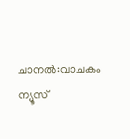ചാനൽ:വാചകം ന്യൂസ്